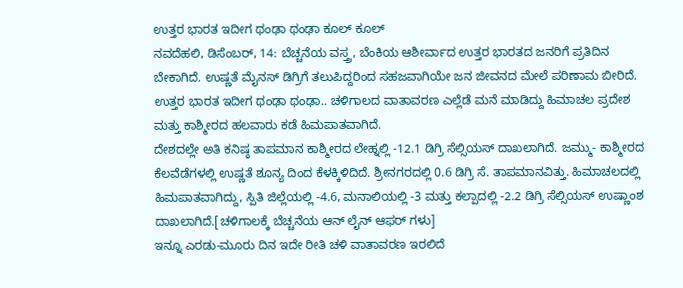ಉತ್ತರ ಭಾರತ ಇದೀಗ ಥಂಢಾ ಥಂಢಾ ಕೂಲ್ ಕೂಲ್
ನವದೆಹಲಿ, ಡಿಸೆಂಬರ್, 14: ಬೆಚ್ಚನೆಯ ವಸ್ತ್ರ, ಬೆಂಕಿಯ ಆಶೀರ್ವಾದ ಉತ್ತರ ಭಾರತದ ಜನರಿಗೆ ಪ್ರತಿದಿನ ಬೇಕಾಗಿದೆ. ಉಷ್ಣತೆ ಮೈನಸ್ ಡಿಗ್ರಿಗೆ ತಲುಪಿದ್ದರಿಂದ ಸಹಜವಾಗಿಯೇ ಜನ ಜೀವನದ ಮೇಲೆ ಪರಿಣಾಮ ಬೀರಿದೆ.
ಉತ್ತರ ಭಾರತ ಇದೀಗ ಥಂಢಾ ಥಂಢಾ.. ಚಳಿಗಾಲದ ವಾತಾವರಣ ಎಲ್ಲೆಡೆ ಮನೆ ಮಾಡಿದ್ದು ಹಿಮಾಚಲ ಪ್ರದೇಶ ಮತ್ತು ಕಾಶ್ಮೀರದ ಹಲವಾರು ಕಡೆ ಹಿಮಪಾತವಾಗಿದೆ.
ದೇಶದಲ್ಲೇ ಅತಿ ಕನಿಷ್ಠ ತಾಪಮಾನ ಕಾಶ್ಮೀರದ ಲೇಹ್ನಲ್ಲಿ -12.1 ಡಿಗ್ರಿ ಸೆಲ್ಸಿಯಸ್ ದಾಖಲಾಗಿದೆ. ಜಮ್ಮು- ಕಾಶ್ಮೀರದ ಕೆಲವೆಡೆಗಳಲ್ಲಿ ಉಷ್ಣತೆ ಶೂನ್ಯ ದಿಂದ ಕೆಳಕ್ಕಿಳಿದಿದೆ. ಶ್ರೀನಗರದಲ್ಲಿ 0.6 ಡಿಗ್ರಿ ಸೆ. ತಾಪಮಾನವಿತ್ತು. ಹಿಮಾಚಲದಲ್ಲಿ ಹಿಮಪಾತವಾಗಿದ್ದು, ಸ್ಪಿತಿ ಜಿಲ್ಲೆಯಲ್ಲಿ -4.6, ಮನಾಲಿಯಲ್ಲಿ -3 ಮತ್ತು ಕಲ್ಪಾದಲ್ಲಿ -2.2 ಡಿಗ್ರಿ ಸೆಲ್ಸಿಯಸ್ ಉಷ್ಣಾಂಶ ದಾಖಲಾಗಿದೆ.[ಚಳಿಗಾಲಕ್ಕೆ ಬೆಚ್ಚನೆಯ ಆನ್ ಲೈನ್ ಆಫರ್ ಗಳು]
ಇನ್ನೂ ಎರಡು-ಮೂರು ದಿನ ಇದೇ ರೀತಿ ಚಳಿ ವಾತಾವರಣ ಇರಲಿದೆ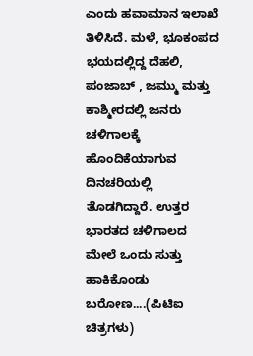ಎಂದು ಹವಾಮಾನ ಇಲಾಖೆ ತಿಳಿಸಿದೆ. ಮಳೆ, ಭೂಕಂಪದ ಭಯದಲ್ಲಿದ್ದ ದೆಹಲಿ, ಪಂಜಾಬ್ , ಜಮ್ಮು ಮತ್ತು ಕಾಶ್ಮೀರದಲ್ಲಿ ಜನರು ಚಳಿಗಾಲಕ್ಕೆ ಹೊಂದಿಕೆಯಾಗುವ ದಿನಚರಿಯಲ್ಲಿ ತೊಡಗಿದ್ದಾರೆ. ಉತ್ತರ ಭಾರತದ ಚಳಿಗಾಲದ ಮೇಲೆ ಒಂದು ಸುತ್ತು ಹಾಕಿಕೊಂಡು ಬರೋಣ....(ಪಿಟಿಐ ಚಿತ್ರಗಳು)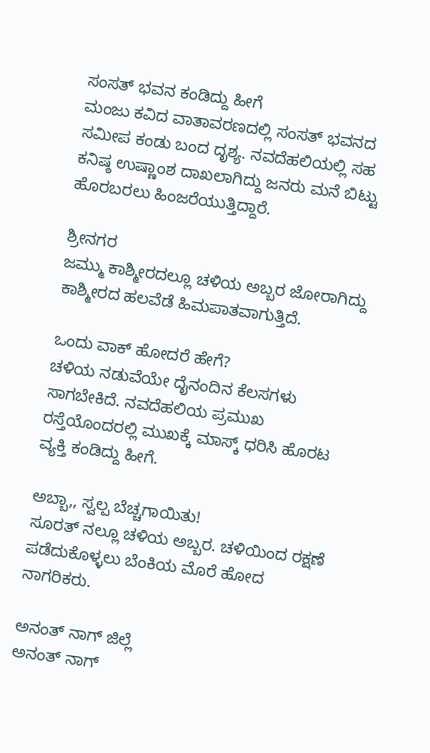ಸಂಸತ್ ಭವನ ಕಂಡಿದ್ದು ಹೀಗೆ
ಮಂಜು ಕವಿದ ವಾತಾವರಣದಲ್ಲಿ ಸಂಸತ್ ಭವನದ ಸಮೀಪ ಕಂಡು ಬಂದ ದೃಶ್ಯ. ನವದೆಹಲಿಯಲ್ಲಿ ಸಹ ಕನಿಷ್ಠ ಉಷ್ಣಾಂಶ ದಾಖಲಾಗಿದ್ದು ಜನರು ಮನೆ ಬಿಟ್ಟು ಹೊರಬರಲು ಹಿಂಜರೆಯುತ್ತಿದ್ದಾರೆ.

ಶ್ರೀನಗರ
ಜಮ್ಮು ಕಾಶ್ಮೀರದಲ್ಲೂ ಚಳಿಯ ಅಬ್ಬರ ಜೋರಾಗಿದ್ದು ಕಾಶ್ಮೀರದ ಹಲವೆಡೆ ಹಿಮಪಾತವಾಗುತ್ತಿದೆ.

ಒಂದು ವಾಕ್ ಹೋದರೆ ಹೇಗೆ?
ಚಳಿಯ ನಡುವೆಯೇ ದೈನಂದಿನ ಕೆಲಸಗಳು ಸಾಗಬೇಕಿದೆ. ನವದೆಹಲಿಯ ಪ್ರಮುಖ ರಸ್ತೆಯೊಂದರಲ್ಲಿ ಮುಖಕ್ಕೆ ಮಾಸ್ಕ್ ಧರಿಸಿ ಹೊರಟ ವ್ಯಕ್ತಿ ಕಂಡಿದ್ದು ಹೀಗೆ.

ಅಬ್ಬಾ,, ಸ್ವಲ್ಪ ಬೆಚ್ಚಗಾಯಿತು!
ಸೂರತ್ ನಲ್ಲೂ ಚಳಿಯ ಅಬ್ಬರ. ಚಳಿಯಿಂದ ರಕ್ಷಣೆ ಪಡೆದುಕೊಳ್ಳಲು ಬೆಂಕಿಯ ಮೊರೆ ಹೋದ ನಾಗರಿಕರು.

ಅನಂತ್ ನಾಗ್ ಜಿಲ್ಲೆ
ಅನಂತ್ ನಾಗ್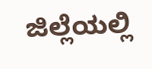ಜಿಲ್ಲೆಯಲ್ಲಿ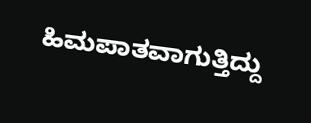ಹಿಮಪಾತವಾಗುತ್ತಿದ್ದು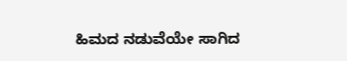ಹಿಮದ ನಡುವೆಯೇ ಸಾಗಿದ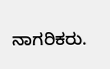ನಾಗರಿಕರು.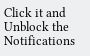Click it and Unblock the Notifications